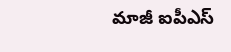మాజీ ఐపీఎస్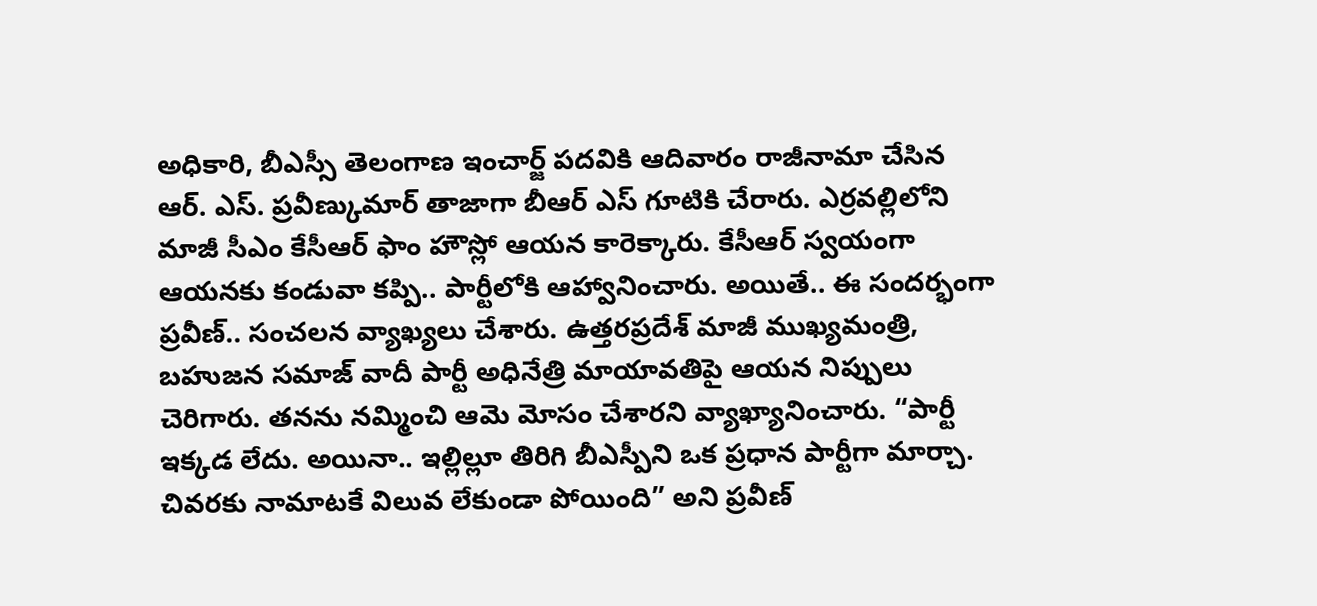అధికారి, బీఎస్సీ తెలంగాణ ఇంచార్జ్ పదవికి ఆదివారం రాజీనామా చేసిన ఆర్. ఎస్. ప్రవీణ్కుమార్ తాజాగా బీఆర్ ఎస్ గూటికి చేరారు. ఎర్రవల్లిలోని మాజీ సీఎం కేసీఆర్ ఫాం హౌస్లో ఆయన కారెక్కారు. కేసీఆర్ స్వయంగా ఆయనకు కండువా కప్పి.. పార్టీలోకి ఆహ్వానించారు. అయితే.. ఈ సందర్భంగా ప్రవీణ్.. సంచలన వ్యాఖ్యలు చేశారు. ఉత్తరప్రదేశ్ మాజీ ముఖ్యమంత్రి, బహుజన సమాజ్ వాదీ పార్టీ అధినేత్రి మాయావతిపై ఆయన నిప్పులు చెరిగారు. తనను నమ్మించి ఆమె మోసం చేశారని వ్యాఖ్యానించారు. “పార్టీ ఇక్కడ లేదు. అయినా.. ఇల్లిల్లూ తిరిగి బీఎస్పీని ఒక ప్రధాన పార్టీగా మార్చా. చివరకు నామాటకే విలువ లేకుండా పోయింది” అని ప్రవీణ్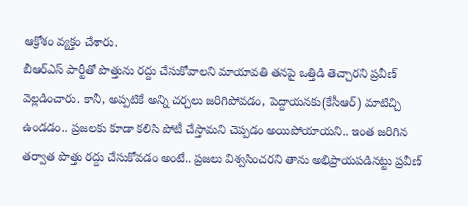ఆక్రోశం వ్యక్తం చేశారు.
బీఆర్ఎస్ పార్టీతో పొత్తును రద్దు చేసుకోవాలని మాయావతి తనపై ఒత్తిడి తెచ్చారని ప్రవీణ్ వెల్లడించారు. కానీ, అప్పటికే అన్ని చర్చలు జరిగిపోవడం, పెద్దాయనకు(కేసీఆర్) మాటిచ్చి ఉండడం.. ప్రజలకు కూడా కలిసి పోటీ చేస్తామని చెప్పడం అయిపోయాయని.. ఇంత జరిగిన తర్వాత పొత్తు రద్దు చేసుకోవడం అంటే.. ప్రజలు విశ్వసించరని తాను అభిప్రాయపడినట్టు ప్రవీణ్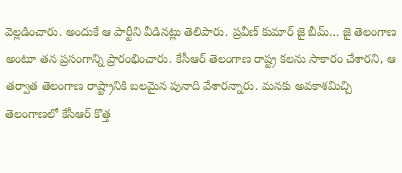వెల్లడించారు. అందుకే ఆ పార్టీని వీడినట్లు తెలిపారు. ప్రవీణ్ కుమార్ జై బీమ్… జై తెలంగాణ అంటూ తన ప్రసంగాన్ని ప్రారంభించారు. కేసీఆర్ తెలంగాణ రాష్ట్ర కలను సాకారం చేశారని, ఆ తర్వాత తెలంగాణ రాష్ట్రానికి బలమైన పునాది వేశారన్నారు. మనకు అవకాశమిచ్చి తెలంగాణలో కేసీఆర్ కొత్త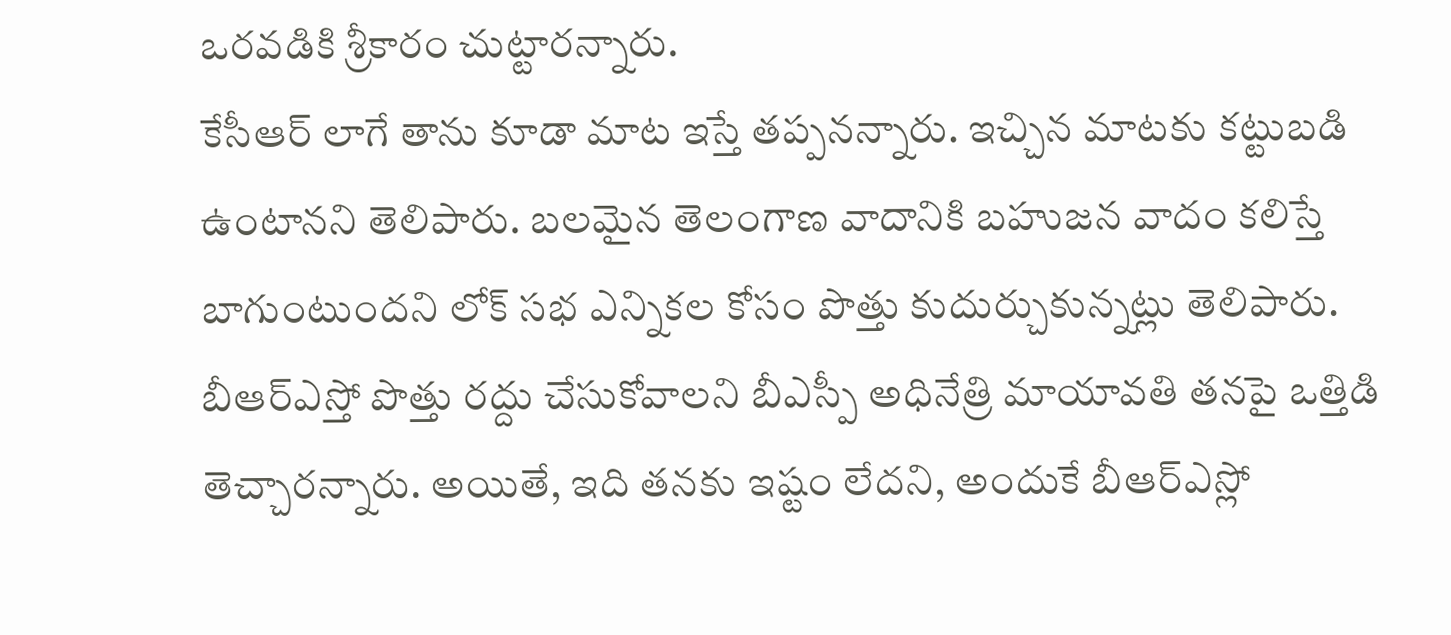ఒరవడికి శ్రీకారం చుట్టారన్నారు.
కేసీఆర్ లాగే తాను కూడా మాట ఇస్తే తప్పనన్నారు. ఇచ్చిన మాటకు కట్టుబడి ఉంటానని తెలిపారు. బలమైన తెలంగాణ వాదానికి బహుజన వాదం కలిస్తే బాగుంటుందని లోక్ సభ ఎన్నికల కోసం పొత్తు కుదుర్చుకున్నట్లు తెలిపారు. బీఆర్ఎస్తో పొత్తు రద్దు చేసుకోవాలని బీఎస్పీ అధినేత్రి మాయావతి తనపై ఒత్తిడి తెచ్చారన్నారు. అయితే, ఇది తనకు ఇష్టం లేదని, అందుకే బీఆర్ఎస్లో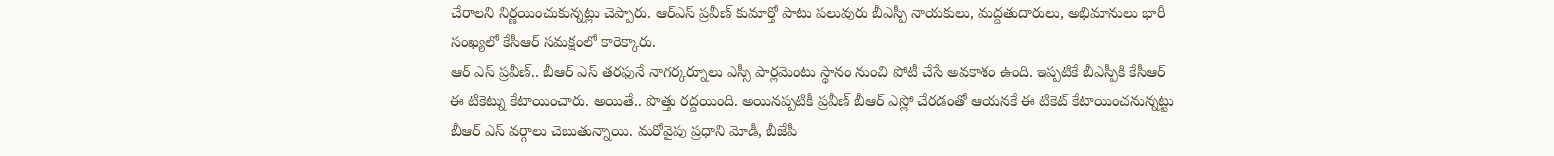చేరాలని నిర్ణయించుకున్నట్లు చెప్పారు. ఆర్ఎస్ ప్రవీణ్ కుమార్తో పాటు పలువురు బీఎస్పీ నాయకులు, మద్దతుదారులు, అభిమానులు భారీ సంఖ్యలో కేసీఆర్ సమక్షంలో కారెక్కారు.
ఆర్ ఎస్ ప్రవీణ్.. బీఆర్ ఎస్ తరఫునే నాగర్కర్నూలు ఎస్సీ పార్లమెంటు స్థానం నుంచి పోటీ చేసే అవకాశం ఉంది. ఇప్పటికే బీఎస్పీకి కేసీఆర్ ఈ టికెట్ను కేటాయించారు. అయితే.. పొత్తు రద్దయింది. అయినప్పటికీ ప్రవీణ్ బీఆర్ ఎస్లో చేరడంతో ఆయనకే ఈ టికెట్ కేటాయించనున్నట్టు బీఆర్ ఎస్ వర్గాలు చెబుతున్నాయి. మరోవైపు ప్రధాని మోడీ, బీజేపీ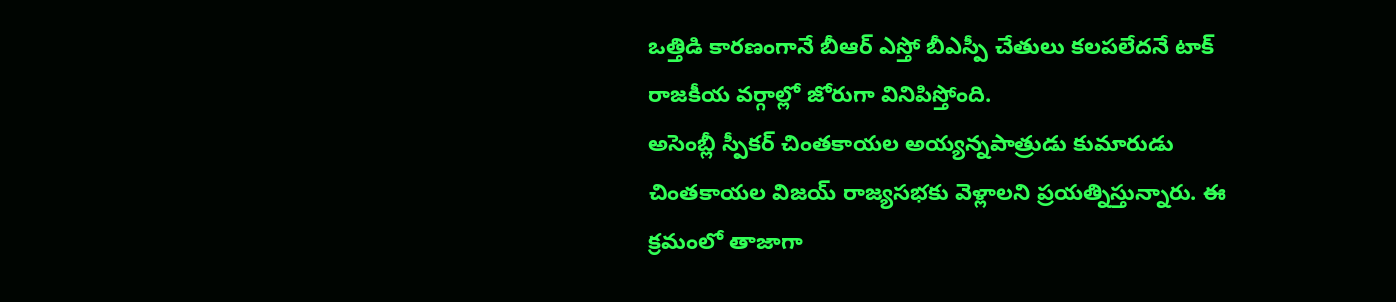ఒత్తిడి కారణంగానే బీఆర్ ఎస్తో బీఎస్పీ చేతులు కలపలేదనే టాక్ రాజకీయ వర్గాల్లో జోరుగా వినిపిస్తోంది.
అసెంబ్లీ స్పీకర్ చింతకాయల అయ్యన్నపాత్రుడు కుమారుడు చింతకాయల విజయ్ రాజ్యసభకు వెళ్లాలని ప్రయత్నిస్తున్నారు. ఈ క్రమంలో తాజాగా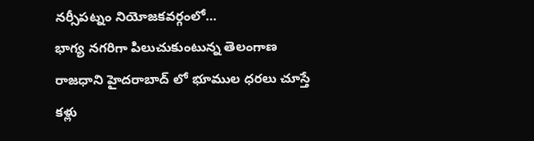నర్సీపట్నం నియోజకవర్గంలో…
భాగ్య నగరిగా పిలుచుకుంటున్న తెలంగాణ రాజధాని హైదరాబాద్ లో భూముల ధరలు చూస్తే కళ్లు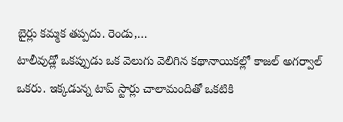బైర్లు కమ్మక తప్పదు. రెండు,…
టాలీవుడ్లో ఒకప్పుడు ఒక వెలుగు వెలిగిన కథానాయికల్లో కాజల్ అగర్వాల్ ఒకరు. ఇక్కడున్న టాప్ స్టార్లు చాలామందితో ఒకటికి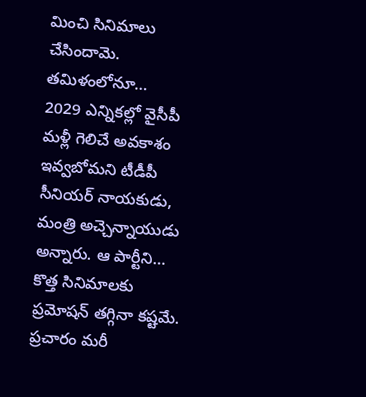మించి సినిమాలు చేసిందామె. తమిళంలోనూ…
2029 ఎన్నికల్లో వైసీపీ మళ్లీ గెలిచే అవకాశం ఇవ్వబోమని టీడీపీ సీనియర్ నాయకుడు, మంత్రి అచ్చెన్నాయుడు అన్నారు. ఆ పార్టీని…
కొత్త సినిమాలకు ప్రమోషన్ తగ్గినా కష్టమే. ప్రచారం మరీ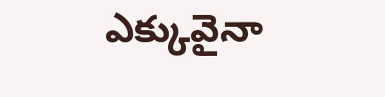ఎక్కువైనా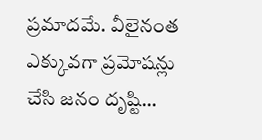ప్రమాదమే. వీలైనంత ఎక్కువగా ప్రమోషన్లు చేసి జనం దృష్టి…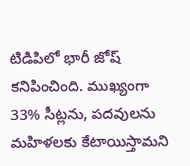టిడిపిలో భారీ జోష్ కనిపించింది. ముఖ్యంగా 33% సీట్లను, పదవులను మహిళలకు కేటాయిస్తామని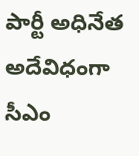పార్టీ అధినేత అదేవిధంగా సీఎం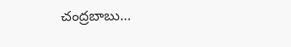చంద్రబాబు…